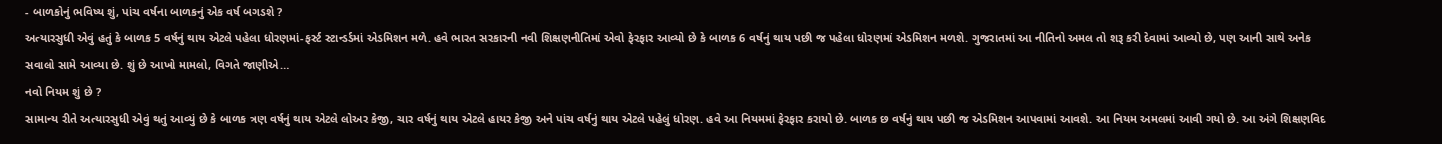- બાળકોનું ભવિષ્ય શું, પાંચ વર્ષના બાળકનું એક વર્ષ બગડશે ?
અત્યારસુધી એવું હતું કે બાળક 5 વર્ષનું થાય એટલે પહેલા ધોરણમાં-ફર્સ્ટ સ્ટાન્ડર્ડમાં એડમિશન મળે. હવે ભારત સરકારની નવી શિક્ષણનીતિમાં એવો ફેરફાર આવ્યો છે કે બાળક 6 વર્ષનું થાય પછી જ પહેલા ધોરણમાં એડમિશન મળશે. ગુજરાતમાં આ નીતિનો અમલ તો શરૂ કરી દેવામાં આવ્યો છે, પણ આની સાથે અનેક સવાલો સામે આવ્યા છે. શું છે આખો મામલો, વિગતે જાણીએ…
નવો નિયમ શું છે ?
સામાન્ય રીતે અત્યારસુધી એવું થતું આવ્યું છે કે બાળક ત્રણ વર્ષનું થાય એટલે લોઅર કેજી, ચાર વર્ષનું થાય એટલે હાયર કેજી અને પાંચ વર્ષનું થાય એટલે પહેલું ધોરણ. હવે આ નિયમમાં ફેરફાર કરાયો છે. બાળક છ વર્ષનું થાય પછી જ એડમિશન આપવામાં આવશે. આ નિયમ અમલમાં આવી ગયો છે. આ અંગે શિક્ષણવિદ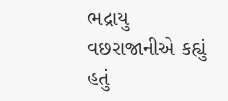ભદ્રાયુ વછરાજાનીએ કહ્યું હતું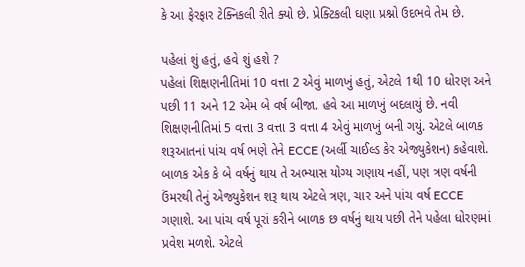કે આ ફેરફાર ટેક્નિકલી રીતે ક્યો છે. પ્રેક્ટિકલી ઘણા પ્રશ્નો ઉદભવે તેમ છે.

પહેલાં શું હતું, હવે શું હશે ?
પહેલાં શિક્ષણનીતિમાં 10 વત્તા 2 એવું માળખું હતું, એટલે 1થી 10 ધોરણ અને પછી 11 અને 12 એમ બે વર્ષ બીજા. હવે આ માળખું બદલાયું છે. નવી શિક્ષણનીતિમાં 5 વત્તા 3 વત્તા 3 વત્તા 4 એવું માળખું બની ગયું. એટલે બાળક શરૂઆતનાં પાંચ વર્ષ ભણે તેને ECCE (અર્લી ચાઈલ્ડ કેર એજ્યુકેશન) કહેવાશે. બાળક એક કે બે વર્ષનું થાય તે અભ્યાસ યોગ્ય ગણાય નહીં, પણ ત્રણ વર્ષની ઉંમરથી તેનું એજ્યુકેશન શરૂ થાય એટલે ત્રણ, ચાર અને પાંચ વર્ષ ECCE ગણાશે. આ પાંચ વર્ષ પૂરાં કરીને બાળક છ વર્ષનું થાય પછી તેને પહેલા ધોરણમાં પ્રવેશ મળશે. એટલે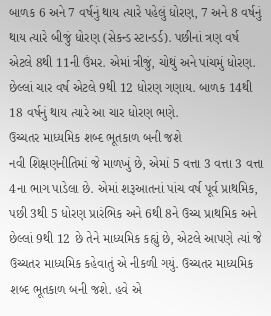બાળક 6 અને 7 વર્ષનું થાય ત્યારે પહેલું ધોરણ, 7 અને 8 વર્ષનું થાય ત્યારે બીજું ધોરણ (સેકન્ડ સ્ટાન્ડર્ડ). પછીનાં ત્રણ વર્ષ એટલે 8થી 11ની ઉંમર. એમાં ત્રીજું, ચોથું અને પાંચમું ધોરણ. છેલ્લાં ચાર વર્ષ એટલે 9થી 12 ધોરણ ગણાય. બાળક 14થી 18 વર્ષનું થાય ત્યારે આ ચાર ધોરણ ભણે.
ઉચ્ચતર માધ્યમિક શબ્દ ભૂતકાળ બની જશે
નવી શિક્ષણનીતિમાં જે માળખું છે, એમાં 5 વત્તા 3 વત્તા 3 વત્તા 4ના ભાગ પાડેલા છે. એમાં શરૂઆતનાં પાંચ વર્ષ પૂર્વ પ્રાથમિક, પછી 3થી 5 ધોરણ પ્રારંભિક અને 6થી 8ને ઉચ્ચ પ્રાથમિક અને છેલ્લાં 9થી 12 છે તેને માધ્યમિક કહ્યું છે, એટલે આપણે ત્યાં જે ઉચ્ચતર માધ્યમિક કહેવાતું એ નીકળી ગયું. ઉચ્ચતર માધ્યમિક શબ્દ ભૂતકાળ બની જશે. હવે એ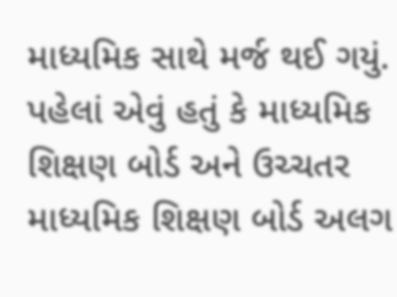માધ્યમિક સાથે મર્જ થઈ ગયું. પહેલાં એવું હતું કે માધ્યમિક શિક્ષણ બોર્ડ અને ઉચ્ચતર માધ્યમિક શિક્ષણ બોર્ડ અલગ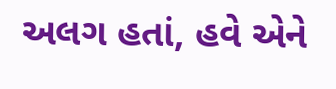અલગ હતાં, હવે એને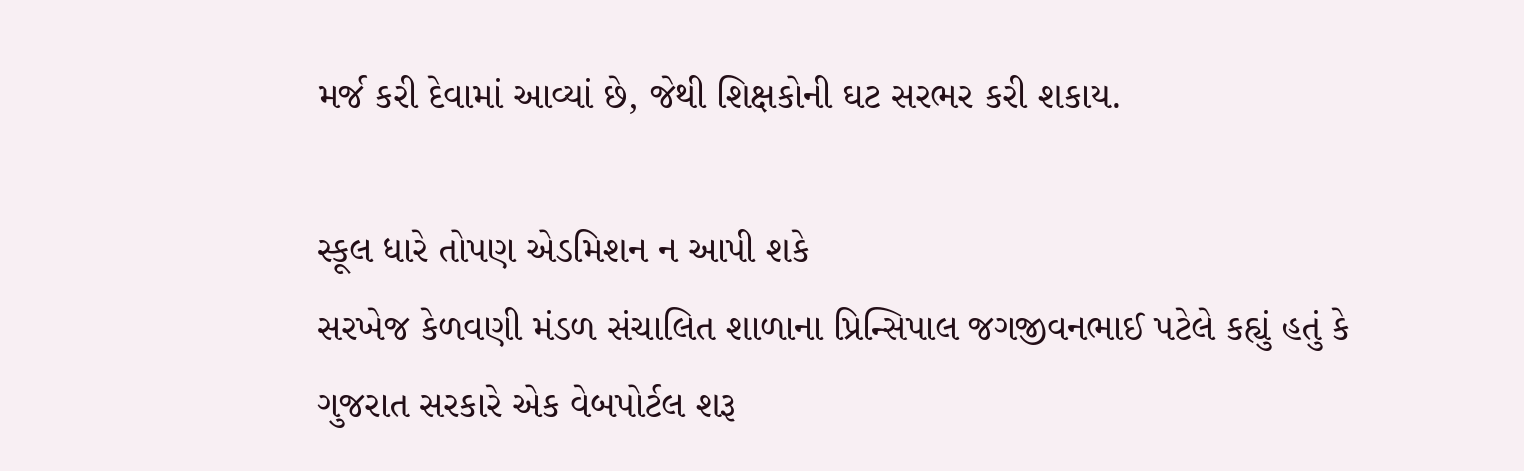મર્જ કરી દેવામાં આવ્યાં છે, જેથી શિક્ષકોની ઘટ સરભર કરી શકાય.

સ્કૂલ ધારે તોપણ એડમિશન ન આપી શકે
સરખેજ કેળવણી મંડળ સંચાલિત શાળાના પ્રિન્સિપાલ જગજીવનભાઈ પટેલે કહ્યું હતું કે ગુજરાત સરકારે એક વેબપોર્ટલ શરૂ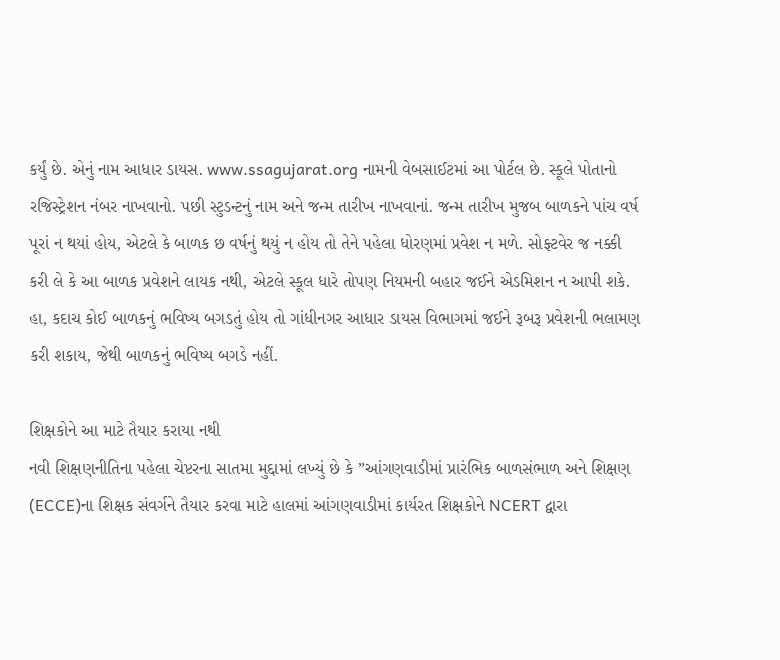કર્યું છે. એનું નામ આધાર ડાયસ. www.ssagujarat.org નામની વેબસાઈટમાં આ પોર્ટલ છે. સ્કૂલે પોતાનો રજિસ્ટ્રેશન નંબર નાખવાનો. પછી સ્ટુડન્ટનું નામ અને જન્મ તારીખ નાખવાનાં. જન્મ તારીખ મુજબ બાળકને પાંચ વર્ષ પૂરાં ન થયાં હોય, એટલે કે બાળક છ વર્ષનું થયું ન હોય તો તેને પહેલા ધોરણમાં પ્રવેશ ન મળે. સોફ્ટવેર જ નક્કી કરી લે કે આ બાળક પ્રવેશને લાયક નથી, એટલે સ્કૂલ ધારે તોપણ નિયમની બહાર જઈને એડમિશન ન આપી શકે. હા, કદાચ કોઈ બાળકનું ભવિષ્ય બગડતું હોય તો ગાંધીનગર આધાર ડાયસ વિભાગમાં જઈને રૂબરૂ પ્રવેશની ભલામણ કરી શકાય, જેથી બાળકનું ભવિષ્ય બગડે નહીં.

શિક્ષકોને આ માટે તૈયાર કરાયા નથી
નવી શિક્ષણનીતિના પહેલા ચેપ્ટરના સાતમા મુદ્દામાં લખ્યું છે કે ”આંગણવાડીમાં પ્રારંભિક બાળસંભાળ અને શિક્ષણ (ECCE)ના શિક્ષક સંવર્ગને તૈયાર કરવા માટે હાલમાં આંગણવાડીમાં કાર્યરત શિક્ષકોને NCERT દ્વારા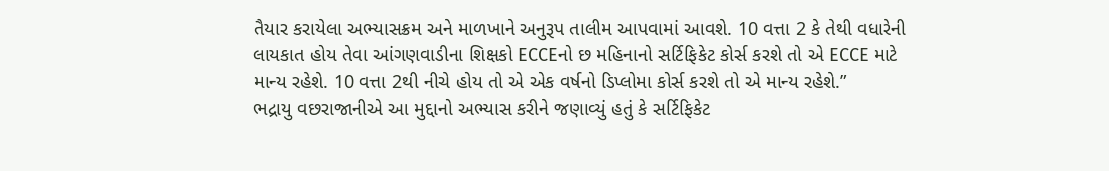તૈયાર કરાયેલા અભ્યાસક્રમ અને માળખાને અનુરૂપ તાલીમ આપવામાં આવશે. 10 વત્તા 2 કે તેથી વધારેની લાયકાત હોય તેવા આંગણવાડીના શિક્ષકો ECCEનો છ મહિનાનો સર્ટિફિકેટ કોર્સ કરશે તો એ ECCE માટે માન્ય રહેશે. 10 વત્તા 2થી નીચે હોય તો એ એક વર્ષનો ડિપ્લોમા કોર્સ કરશે તો એ માન્ય રહેશે.”
ભદ્રાયુ વછરાજાનીએ આ મુદ્દાનો અભ્યાસ કરીને જણાવ્યું હતું કે સર્ટિફિકેટ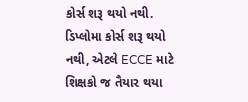કોર્સ શરૂ થયો નથી. ડિપ્લોમા કોર્સ શરૂ થયો નથી, એટલે ECCE માટે શિક્ષકો જ તૈયાર થયા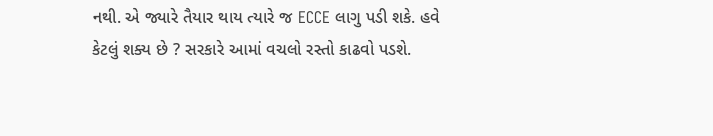નથી. એ જ્યારે તૈયાર થાય ત્યારે જ ECCE લાગુ પડી શકે. હવે કેટલું શક્ય છે ? સરકારે આમાં વચલો રસ્તો કાઢવો પડશે.